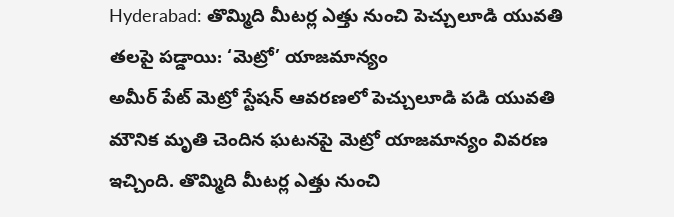Hyderabad: తొమ్మిది మీటర్ల ఎత్తు నుంచి పెచ్చులూడి యువతి తలపై పడ్డాయి: ‘మెట్రో’ యాజమాన్యం
అమీర్ పేట్ మెట్రో స్టేషన్ ఆవరణలో పెచ్చులూడి పడి యువతి మౌనిక మృతి చెందిన ఘటనపై మెట్రో యాజమాన్యం వివరణ ఇచ్చింది. తొమ్మిది మీటర్ల ఎత్తు నుంచి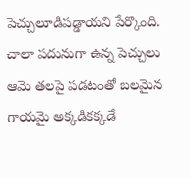పెచ్చులూడిపడ్డాయని పేర్కొంది. చాలా పదునుగా ఉన్న పెచ్చులు ఆమె తలపై పడటంతో బలమైన గాయమై అక్కడికక్కడే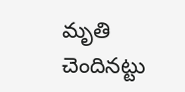మృతి చెందినట్టు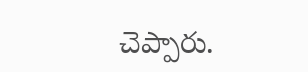చెప్పారు.